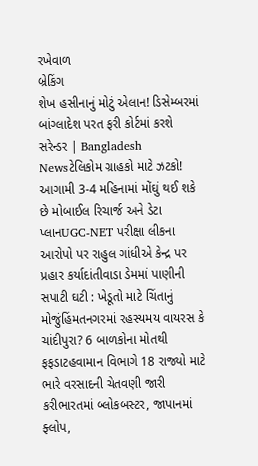રખેવાળ
બ્રેકિંગ
શેખ હસીનાનું મોટું એલાન! ડિસેમ્બરમાં બાંગ્લાદેશ પરત ફરી કોર્ટમાં કરશે સરેન્ડર | Bangladesh Newsટેલિકોમ ગ્રાહકો માટે ઝટકો! આગામી 3-4 મહિનામાં મોંઘું થઈ શકે છે મોબાઈલ રિચાર્જ અને ડેટા પ્લાનUGC-NET પરીક્ષા લીકના આરોપો પર રાહુલ ગાંધીએ કેન્દ્ર પર પ્રહાર કર્યાદાંતીવાડા ડેમમાં પાણીની સપાટી ઘટી : ખેડૂતો માટે ચિંતાનું મોજુંહિંમતનગરમાં રહસ્યમય વાયરસ કે ચાંદીપુરા? 6 બાળકોના મોતથી ફફડાટહવામાન વિભાગે 18 રાજ્યો માટે ભારે વરસાદની ચેતવણી જારી કરીભારતમાં બ્લોકબસ્ટર, જાપાનમાં ફ્લોપ,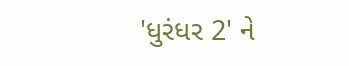'ધુરંધર 2' ને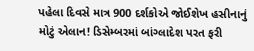પહેલા દિવસે માત્ર 900 દર્શકોએ જોઈશેખ હસીનાનું મોટું એલાન! ડિસેમ્બરમાં બાંગ્લાદેશ પરત ફરી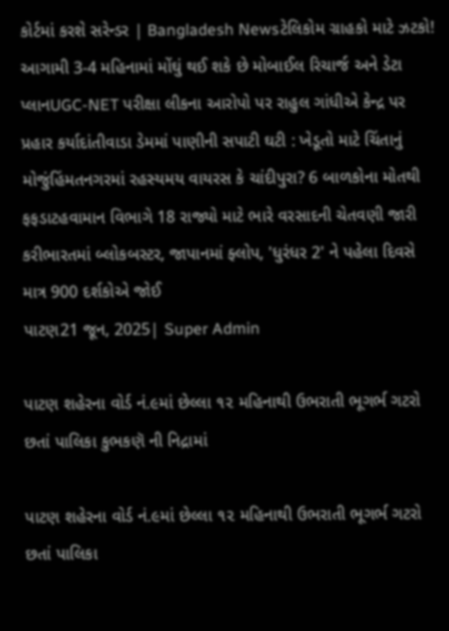કોર્ટમાં કરશે સરેન્ડર | Bangladesh Newsટેલિકોમ ગ્રાહકો માટે ઝટકો! આગામી 3-4 મહિનામાં મોંઘું થઈ શકે છે મોબાઈલ રિચાર્જ અને ડેટા પ્લાનUGC-NET પરીક્ષા લીકના આરોપો પર રાહુલ ગાંધીએ કેન્દ્ર પર પ્રહાર કર્યાદાંતીવાડા ડેમમાં પાણીની સપાટી ઘટી : ખેડૂતો માટે ચિંતાનું મોજુંહિંમતનગરમાં રહસ્યમય વાયરસ કે ચાંદીપુરા? 6 બાળકોના મોતથી ફફડાટહવામાન વિભાગે 18 રાજ્યો માટે ભારે વરસાદની ચેતવણી જારી કરીભારતમાં બ્લોકબસ્ટર, જાપાનમાં ફ્લોપ, 'ધુરંધર 2' ને પહેલા દિવસે માત્ર 900 દર્શકોએ જોઈ
પાટણ21 જૂન, 2025| Super Admin

પાટણ શહેરના વોર્ડ નં.૯માં છેલ્લા ૧૨ મહિનાથી ઉભરાતી ભૂગર્ભ ગટરો છતાં પાલિકા કુભકણૅ ની નિદ્રામાં

પાટણ શહેરના વોર્ડ નં.૯માં છેલ્લા ૧૨ મહિનાથી ઉભરાતી ભૂગર્ભ ગટરો છતાં પાલિકા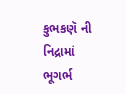કુભકણૅ ની નિદ્રામાં
ભૂગર્ભ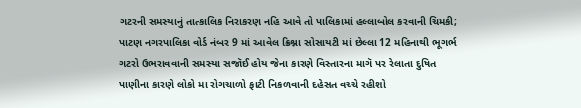ગટરની સમસ્યાનું તાત્કાલિક નિરાકરણ નહિ આવે તો પાલિકામાં હલ્લાબોલ કરવાની ચિમકી; પાટણ નગરપાલિકા વોર્ડ નંબર 9 માં આવેલ ક્રિશ્ના સોસાયટી માં છેલ્લા 12 મહિનાથી ભૂગર્ભ ગટરો ઉભરાવવાની સમસ્યા સજૉઈ હોય જેના કારણે વિસ્તારના માગૅ પર રેલાતા દુષિત પાણીના કારણે લોકો મા રોગચાળો ફાટી નિકળવાની દહેસત વચ્ચે રહીશો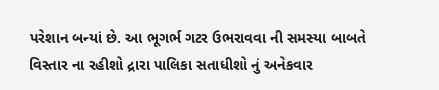પરેશાન બન્યાં છે. આ ભૂગર્ભ ગટર ઉભરાવવા ની સમસ્યા બાબતે વિસ્તાર ના રહીશો દ્રારા પાલિકા સતાધીશો નું અનેકવાર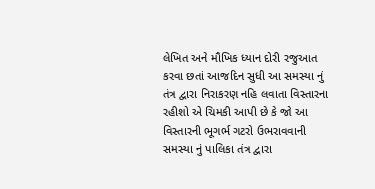લેખિત અને મૌખિક ધ્યાન દોરી રજુઆત કરવા છતાં આજદિન સુધી આ સમસ્યા નું તંત્ર દ્વારા નિરાકરણ નહિ લવાતા વિસ્તારના રહીશો એ ચિમકી આપી છે કે જો આ વિસ્તારની ભૂગર્ભ ગટરો ઉભરાવવાની સમસ્યા નું પાલિકા તંત્ર દ્વારા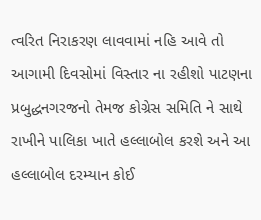ત્વરિત નિરાકરણ લાવવામાં નહિ આવે તો  આગામી દિવસોમાં વિસ્તાર ના રહીશો પાટણના પ્રબુદ્ધનગરજનો તેમજ કોગ્રેસ સમિતિ ને સાથે રાખીને પાલિકા ખાતે હલ્લાબોલ કરશે અને આ હલ્લાબોલ દરમ્યાન કોઈ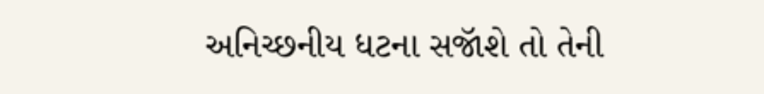અનિચ્છનીય ધટના સજૉશે તો તેની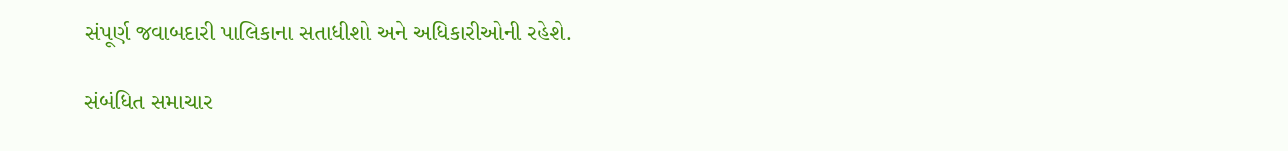સંપૂર્ણ જવાબદારી પાલિકાના સતાધીશો અને અધિકારીઓની રહેશે.

સંબંધિત સમાચાર